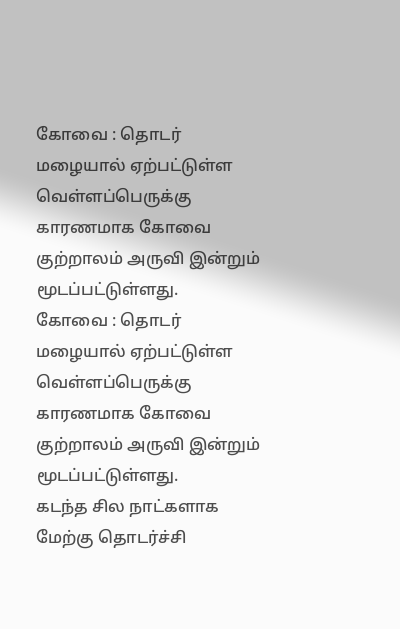கோவை : தொடர் மழையால் ஏற்பட்டுள்ள வெள்ளப்பெருக்கு காரணமாக கோவை குற்றாலம் அருவி இன்றும் மூடப்பட்டுள்ளது.
கோவை : தொடர் மழையால் ஏற்பட்டுள்ள வெள்ளப்பெருக்கு காரணமாக கோவை குற்றாலம் அருவி இன்றும் மூடப்பட்டுள்ளது.
கடந்த சில நாட்களாக மேற்கு தொடர்ச்சி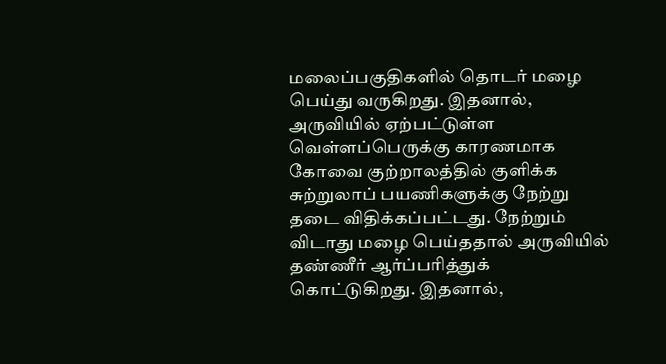மலைப்பகுதிகளில் தொடர் மழை பெய்து வருகிறது. இதனால், அருவியில் ஏற்பட்டுள்ள வெள்ளப்பெருக்கு காரணமாக கோவை குற்றாலத்தில் குளிக்க சுற்றுலாப் பயணிகளுக்கு நேற்று தடை விதிக்கப்பட்டது. நேற்றும் விடாது மழை பெய்ததால் அருவியில் தண்ணீர் ஆர்ப்பரித்துக் கொட்டுகிறது. இதனால்,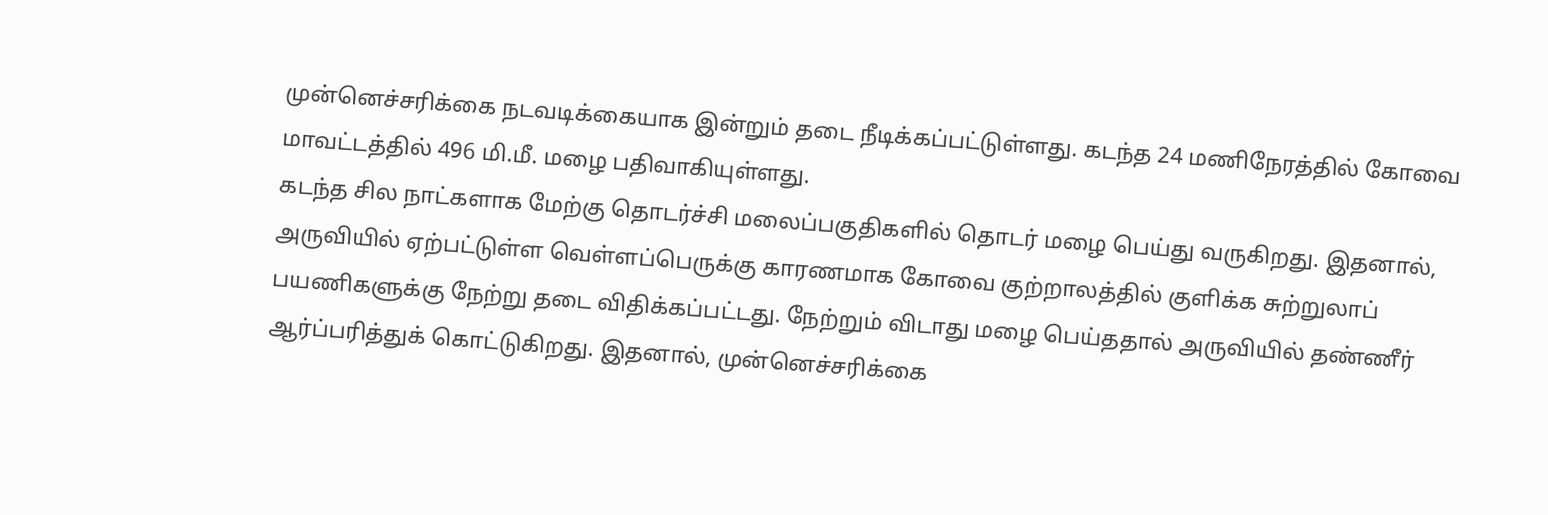முன்னெச்சரிக்கை நடவடிக்கையாக இன்றும் தடை நீடிக்கப்பட்டுள்ளது. கடந்த 24 மணிநேரத்தில் கோவை மாவட்டத்தில் 496 மி.மீ. மழை பதிவாகியுள்ளது.
கடந்த சில நாட்களாக மேற்கு தொடர்ச்சி மலைப்பகுதிகளில் தொடர் மழை பெய்து வருகிறது. இதனால், அருவியில் ஏற்பட்டுள்ள வெள்ளப்பெருக்கு காரணமாக கோவை குற்றாலத்தில் குளிக்க சுற்றுலாப் பயணிகளுக்கு நேற்று தடை விதிக்கப்பட்டது. நேற்றும் விடாது மழை பெய்ததால் அருவியில் தண்ணீர் ஆர்ப்பரித்துக் கொட்டுகிறது. இதனால், முன்னெச்சரிக்கை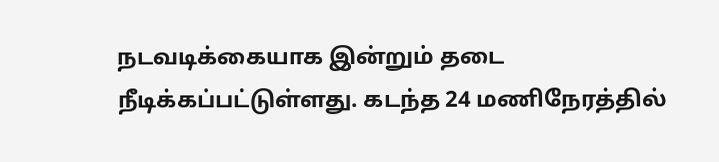நடவடிக்கையாக இன்றும் தடை நீடிக்கப்பட்டுள்ளது. கடந்த 24 மணிநேரத்தில்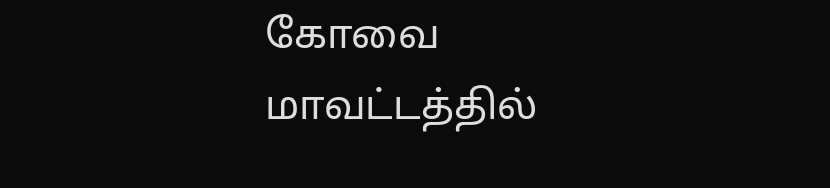கோவை மாவட்டத்தில்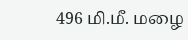496 மி.மீ. மழை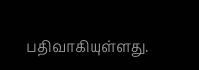பதிவாகியுள்ளது.